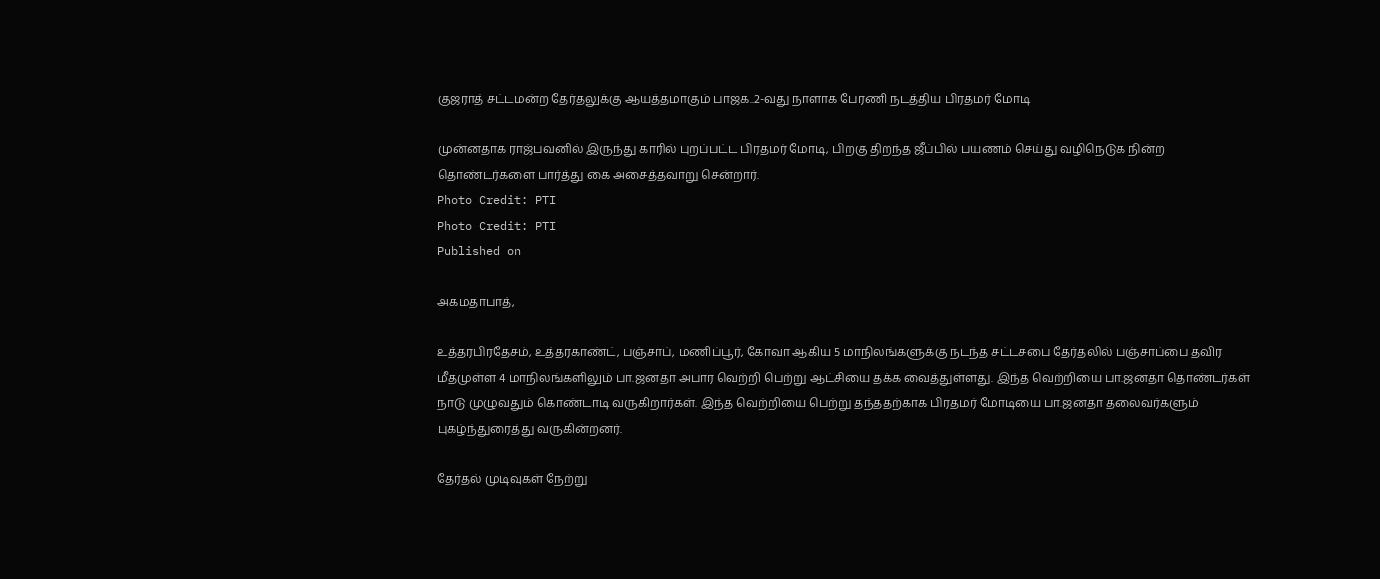குஜராத் சட்டமன்ற தேர்தலுக்கு ஆயத்தமாகும் பாஜக..2-வது நாளாக பேரணி நடத்திய பிரதமர் மோடி

முன்னதாக ராஜ்பவனில் இருந்து காரில் புறப்பட்ட பிரதமர் மோடி, பிறகு திறந்த ஜீப்பில் பயணம் செய்து வழிநெடுக நின்ற தொண்டர்களை பார்த்து கை அசைத்தவாறு சென்றார்.
Photo Credit: PTI
Photo Credit: PTI
Published on

அகமதாபாத்,

உத்தரபிரதேசம், உத்தரகாண்ட், பஞ்சாப், மணிப்பூர், கோவா ஆகிய 5 மாநிலங்களுக்கு நடந்த சட்டசபை தேர்தலில் பஞ்சாப்பை தவிர மீதமுள்ள 4 மாநிலங்களிலும் பா.ஜனதா அபார வெற்றி பெற்று ஆட்சியை தக்க வைத்துள்ளது. இந்த வெற்றியை பா.ஜனதா தொண்டர்கள் நாடு முழுவதும் கொண்டாடி வருகிறார்கள். இந்த வெற்றியை பெற்று தந்ததற்காக பிரதமர் மோடியை பா.ஜனதா தலைவர்களும் புகழ்ந்துரைத்து வருகின்றனர்.

தேர்தல் முடிவுகள் நேற்று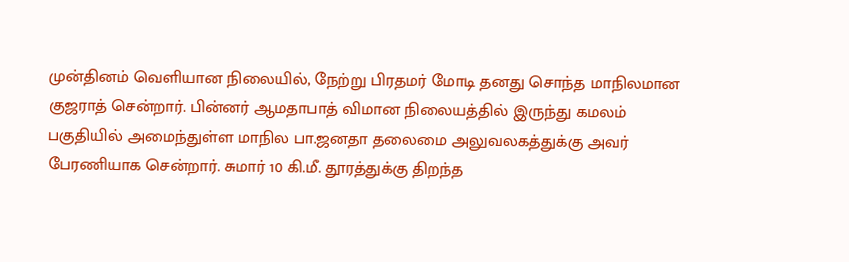முன்தினம் வெளியான நிலையில், நேற்று பிரதமர் மோடி தனது சொந்த மாநிலமான குஜராத் சென்றார். பின்னர் ஆமதாபாத் விமான நிலையத்தில் இருந்து கமலம் பகுதியில் அமைந்துள்ள மாநில பா.ஜனதா தலைமை அலுவலகத்துக்கு அவர் பேரணியாக சென்றார். சுமார் 10 கி.மீ. தூரத்துக்கு திறந்த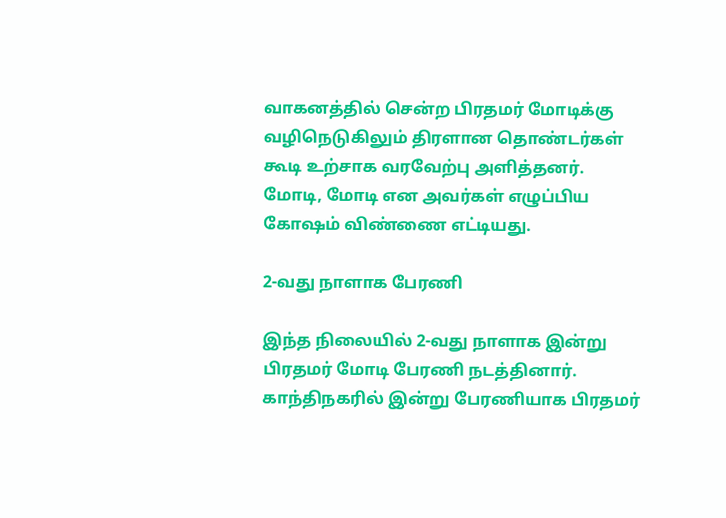வாகனத்தில் சென்ற பிரதமர் மோடிக்கு வழிநெடுகிலும் திரளான தொண்டர்கள் கூடி உற்சாக வரவேற்பு அளித்தனர். மோடி, மோடி என அவர்கள் எழுப்பிய கோஷம் விண்ணை எட்டியது.

2-வது நாளாக பேரணி

இந்த நிலையில் 2-வது நாளாக இன்று பிரதமர் மோடி பேரணி நடத்தினார். காந்திநகரில் இன்று பேரணியாக பிரதமர்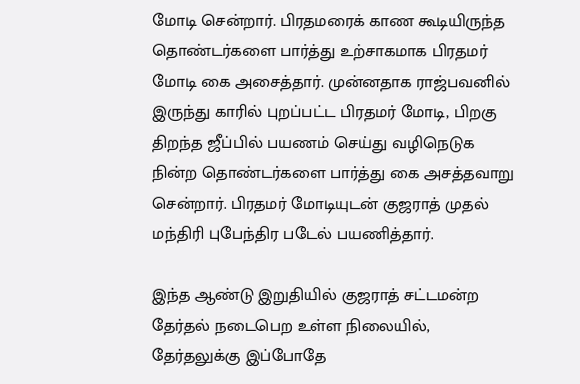மோடி சென்றார். பிரதமரைக் காண கூடியிருந்த தொண்டர்களை பார்த்து உற்சாகமாக பிரதமர் மோடி கை அசைத்தார். முன்னதாக ராஜ்பவனில் இருந்து காரில் புறப்பட்ட பிரதமர் மோடி, பிறகு திறந்த ஜீப்பில் பயணம் செய்து வழிநெடுக நின்ற தொண்டர்களை பார்த்து கை அசத்தவாறு சென்றார். பிரதமர் மோடியுடன் குஜராத் முதல் மந்திரி புபேந்திர படேல் பயணித்தார்.

இந்த ஆண்டு இறுதியில் குஜராத் சட்டமன்ற தேர்தல் நடைபெற உள்ள நிலையில், தேர்தலுக்கு இப்போதே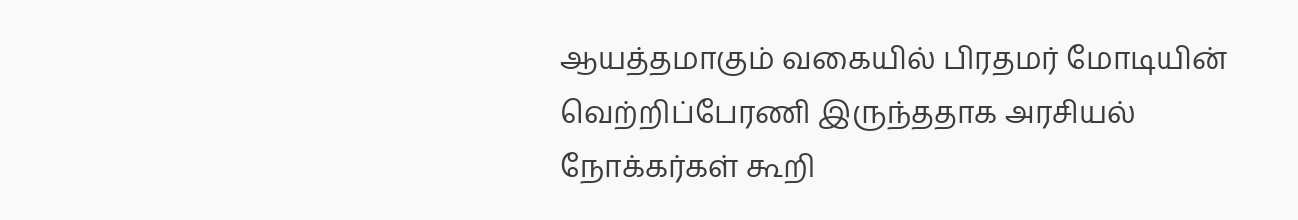ஆயத்தமாகும் வகையில் பிரதமர் மோடியின் வெற்றிப்பேரணி இருந்ததாக அரசியல் நோக்கர்கள் கூறி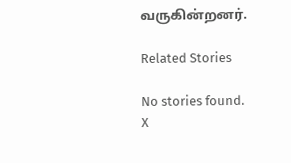வருகின்றனர்.

Related Stories

No stories found.
X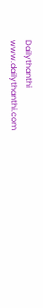Dailythanthi
www.dailythanthi.com